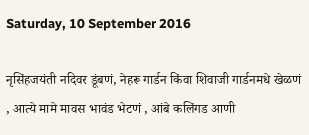Saturday, 10 September 2016

नृसिंहजयंती नदिवर डूंबणं, नेहरू गार्डन किंवा शिवाजी गार्डनमधे खेळणं , आत्ये मामे मावस भावंड भेटणं , आंबे कलिंगड आणी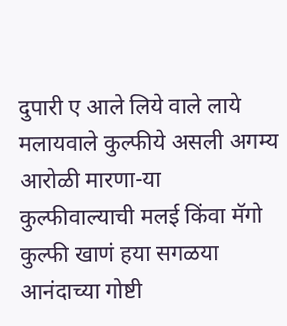दुपारी ए आले लिये वाले लाये मलायवाले कुल्फीये असली अगम्य आरोळी मारणा-या कुल्फीवाल्याची मलई किंवा मॅगो कुल्फी खाणं हया सगळया आनंदाच्या गोष्टी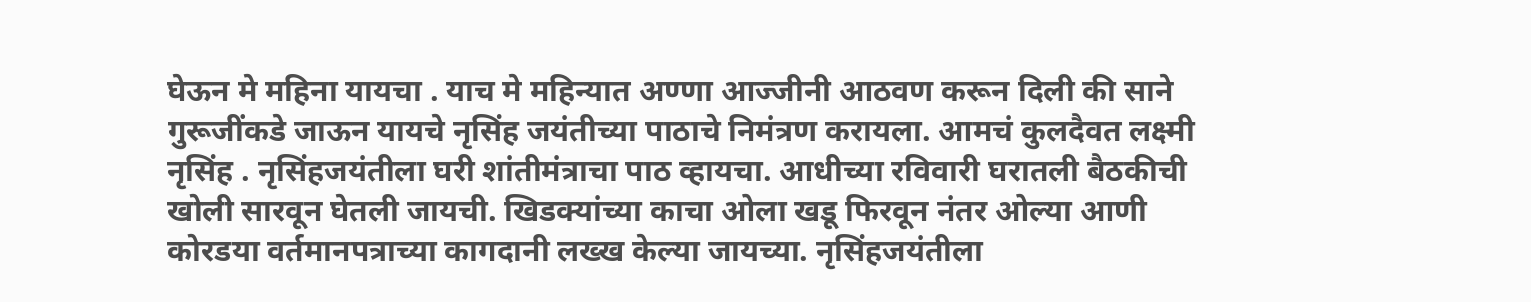घेऊन मे महिना यायचा . याच मे महिन्यात अण्णा आज्जीनी आठवण करून दिली की साने गुरूजींकडे जाऊन यायचे नृसिंह जयंतीच्या पाठाचे निमंत्रण करायला. आमचं कुलदैवत लक्ष्मी नृसिंह . नृसिंहजयंतीला घरी शांतीमंत्राचा पाठ व्हायचा. आधीच्या रविवारी घरातली बैठकीची खोली सारवून घेतली जायची. खिडक्यांच्या काचा ओला खडू फिरवून नंतर ओल्या आणी कोरडया वर्तमानपत्राच्या कागदानी लख्ख केल्या जायच्या. नृसिंहजयंतीला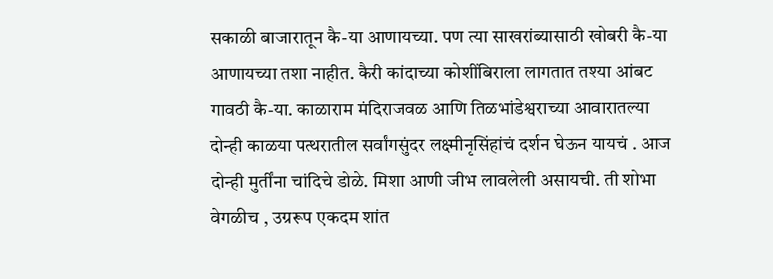सकाळी बाजारातून कै-या आणायच्या. पण त्या साखरांब्यासाठी खोबरी कै-या आणायच्या तशा नाहीत. कैरी कांदाच्या कोशींबिराला लागतात तश्या आंबट गावठी कै-या. काळाराम मंदिराजवळ आणि तिळभांडेश्वराच्या आवारातल्या दोन्ही काळया पत्थरातील सर्वांगसुंदर लक्ष्मीनृसिंहांचं दर्शन घेऊन यायचं . आज दोन्ही मुर्तींना चांदिचे डोळे. मिशा आणी जीभ लावलेली असायची. ती शोभा वेगळीच , उग्ररूप एकदम शांत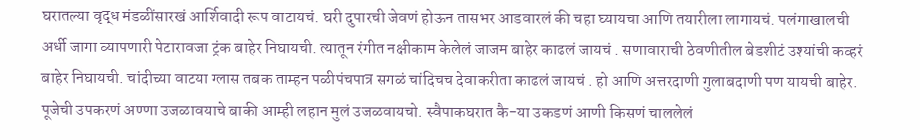घरातल्या वृद्ध मंडळींसारखं आर्शिवादी रूप वाटायचं. घरी दुपारची जेवणं होऊन तासभर आडवारलं की चहा घ्यायचा आणि तयारीला लागायचं. पलंगाखालची अर्धी जागा व्यापणारी पेटारावजा ट्रंक बाहेर निघायची. त्यातून रंगीत नक्षीकाम केलेलं जाजम बाहेर काढलं जायचं . सणावाराची ठेवणीतील बेडशीटं उश्यांची कव्हरं बाहेर निघायची. चांदीच्या वाटया ग्लास तबक ताम्हन पळीपंचपात्र सगळं चांदिचच देवाकरीता काढलं जायचं . हो आणि अत्तरदाणी गुलाबदाणी पण यायची बाहेर. पूजेची उपकरणं अण्णा उजळावयाचे बाकी आम्ही लहान मुलं उजळवायचो. स्वैपाकघरात कै-या उकडणं आणी किसणं चाललेलं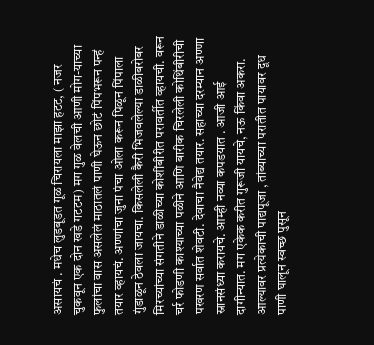असायचं . मधेच लुडबूडत गूळ चिरायला माझा हटट, ( नजर चुकवून एक दोन खडे गटटम) मग गुळ वेलची आणी मोग-याच्या फुलांचा वास असलेलं माठातलं पाणी घेऊन छोटं पिंपभरून पन्हं तयार व्हायचं. अण्णांचा जुना पंचा ओला करून पिळून पिंपाला गुंडाळून ठेवला जायचा. किसलेली कैरी भिजवलेल्या डाळीबरोबर मिरच्यांच्या संगतीने डाळीच्या कोशींबीरीत परावर्तीत व्हायची. वरून चर्र फोडणी काश्याच्या पळीने आणि बारीक चिरलेली कोथिंबीरीची पखरण सर्वात शेवटी. देवाचा नैवेद्य तयार. सहाच्या दरम्यान अण्णा स्नानसंध्या करायचे. आम्ही नव्या कपडयात . आजी आई दागीन्यात. मग एकेक करीत गुरूजी यायचे, नऊ किंवा अकरा. आल्यावर प्रत्येकाची पाद्यपूजा , तांब्याच्या परातीत पायावर दूध पाणी घालून स्वच्छ पुसून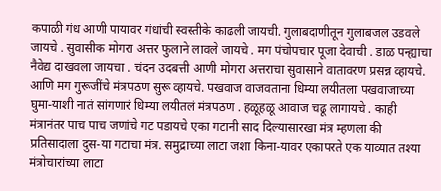कपाळी गंध आणी पायावर गंधांची स्वस्तीके काढली जायची. गुलाबदाणीतून गुलाबजल उडवले जायचे . सुवासीक मोगरा अत्तर फुलाने लावले जायचे . मग पंचोपचार पूजा देवाची . डाळ पन्ह्याचा नैवेद्य दाखवला जायचा . चंदन उदबत्ती आणी मोगरा अत्तराचा सुवासाने वातावरण प्रसन्न व्हायचे. आणि मग गुरूजींचे मंत्रपठण सुरू व्हायचे. पखवाज वाजवताना धिम्या लयीतला पखवाजाच्या घुमा-याशी नातं सांगणारं धिम्या लयीतलं मंत्रपठण . हळूहळू आवाज चढू लागायचे . काही मंत्रानंतर पाच पाच जणांचे गट पडायचे एका गटानी साद दिल्यासारखा मंत्र म्हणला की प्रतिसादाला दुस-या गटाचा मंत्र. समुद्राच्या लाटा जशा किना-यावर एकापरते एक याव्यात तश्या मंत्रोचारांच्या लाटा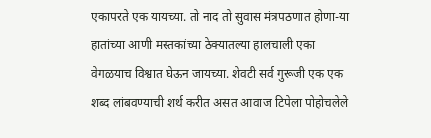एकापरते एक यायच्या. तो नाद तो सुवास मंत्रपठणात होणा-या हातांच्या आणी मस्तकांच्या ठेक्यातल्या हालचाली एका वेगळयाच विश्वात घेऊन जायच्या. शेवटी सर्व गुरूजी एक एक शब्द लांबवण्याची शर्थ करीत असत आवाज टिपेला पोहोचलेले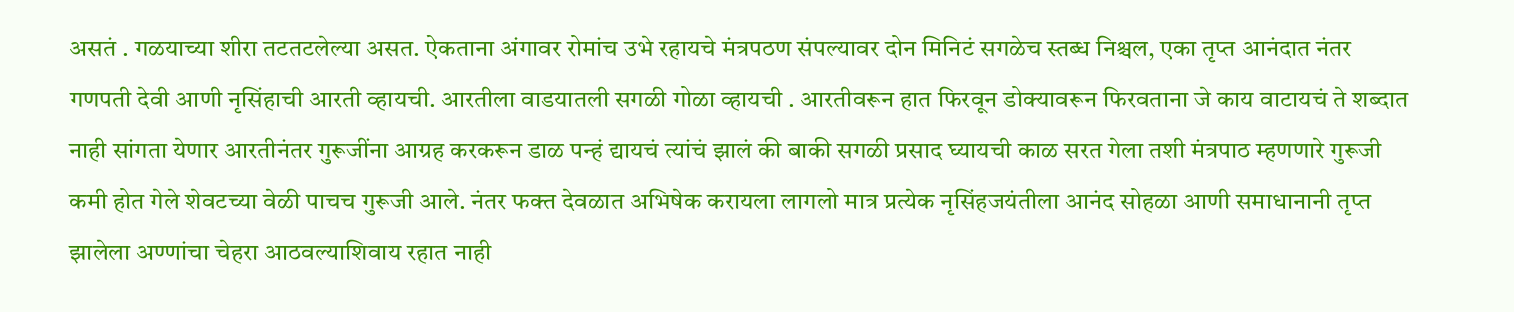असतं . गळयाच्या शीरा तटतटलेल्या असत. ऐकताना अंगावर रोमांच उभे रहायचे मंत्रपठण संपल्यावर दोन मिनिटं सगळेच स्तब्ध निश्चल, एका तृप्त आनंदात नंतर गणपती देवी आणी नृसिंहाची आरती व्हायची. आरतीला वाडयातली सगळी गोळा व्हायची . आरतीवरून हात फिरवून डोक्यावरून फिरवताना जे काय वाटायचं ते शब्दात नाही सांगता येणार आरतीनंतर गुरूजींना आग्रह करकरून डाळ पन्हं द्यायचं त्यांचं झालं की बाकी सगळी प्रसाद घ्यायची काळ सरत गेला तशी मंत्रपाठ म्हणणारे गुरूजी कमी होत गेले शेवटच्या वेळी पाचच गुरूजी आले. नंतर फक्त देवळात अभिषेक करायला लागलो मात्र प्रत्येक नृसिंहजयंतीला आनंद सोहळा आणी समाधानानी तृप्त झालेला अण्णांचा चेहरा आठवल्याशिवाय रहात नाही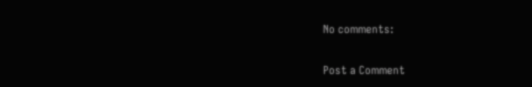No comments:

Post a Comment